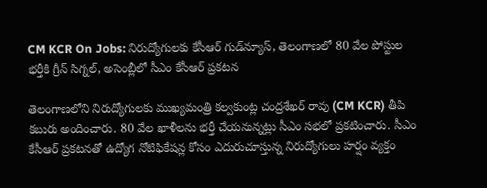CM KCR On Jobs: నిరుద్యోగుల‌కు కేసీఆర్ గుడ్‌న్యూస్, తెలంగాణలో 80 వేల పోస్టుల భర్తీకి గ్రీన్ సిగ్నల్, అసెంబ్లీలో సీఎం కేసీఆర్ ప్రకటన

తెలంగాణలోని నిరుద్యోగుల‌కు ముఖ్య‌మంత్రి క‌ల్వ‌కుంట్ల చంద్ర‌శేఖ‌ర్ రావు (CM KCR) తీపి క‌బురు అందించారు. 80 వేల ఖాళీలను భర్తీ చేయనున్నట్లు సీఎం సభలో ప్రకటించారు. సీఎం కేసీఆర్ ప్ర‌క‌ట‌న‌తో ఉద్యోగ నోటిఫికేష‌న్ల కోసం ఎదురుచూస్తున్న నిరుద్యోగులు హ‌ర్షం వ్య‌క్తం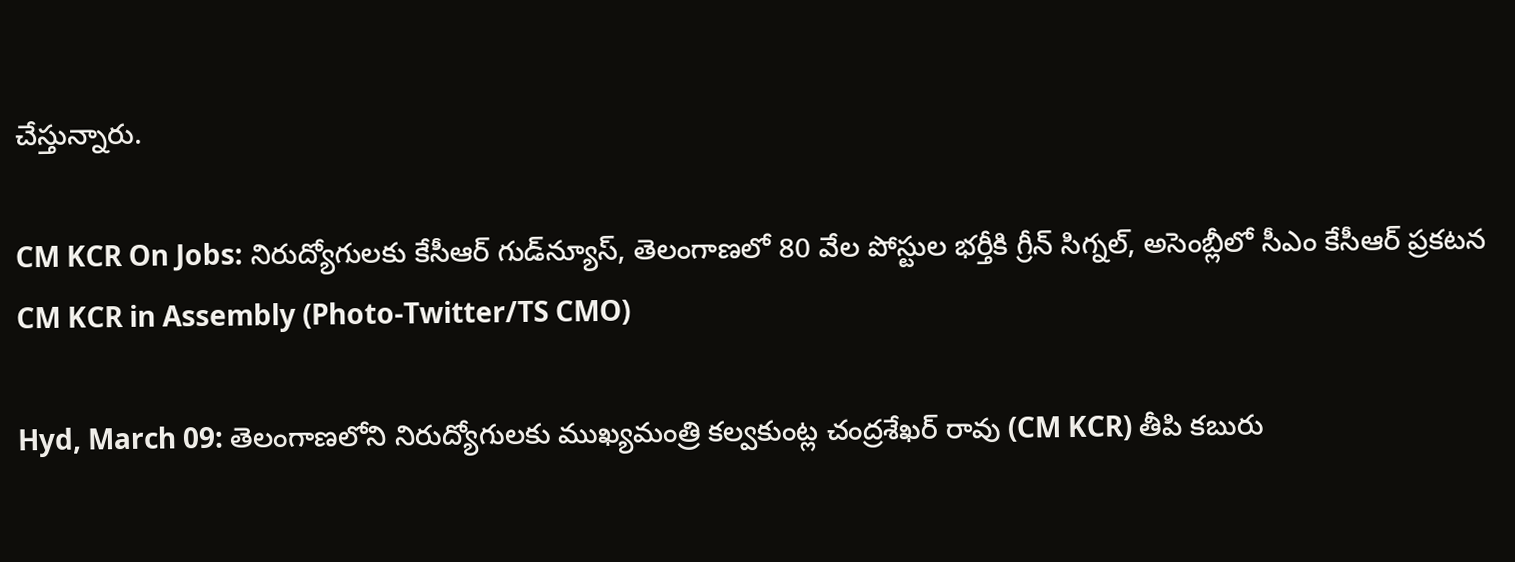చేస్తున్నారు.

CM KCR On Jobs: నిరుద్యోగుల‌కు కేసీఆర్ గుడ్‌న్యూస్, తెలంగాణలో 80 వేల పోస్టుల భర్తీకి గ్రీన్ సిగ్నల్, అసెంబ్లీలో సీఎం కేసీఆర్ ప్రకటన
CM KCR in Assembly (Photo-Twitter/TS CMO)

Hyd, March 09: తెలంగాణలోని నిరుద్యోగుల‌కు ముఖ్య‌మంత్రి క‌ల్వ‌కుంట్ల చంద్ర‌శేఖ‌ర్ రావు (CM KCR) తీపి క‌బురు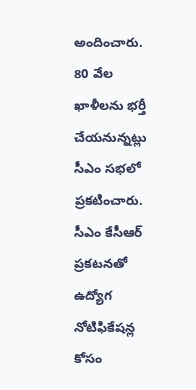అందించారు. 80 వేల ఖాళీలను భర్తీ చేయనున్నట్లు సీఎం సభలో ప్రకటించారు. సీఎం కేసీఆర్ ప్ర‌క‌ట‌న‌తో ఉద్యోగ నోటిఫికేష‌న్ల కోసం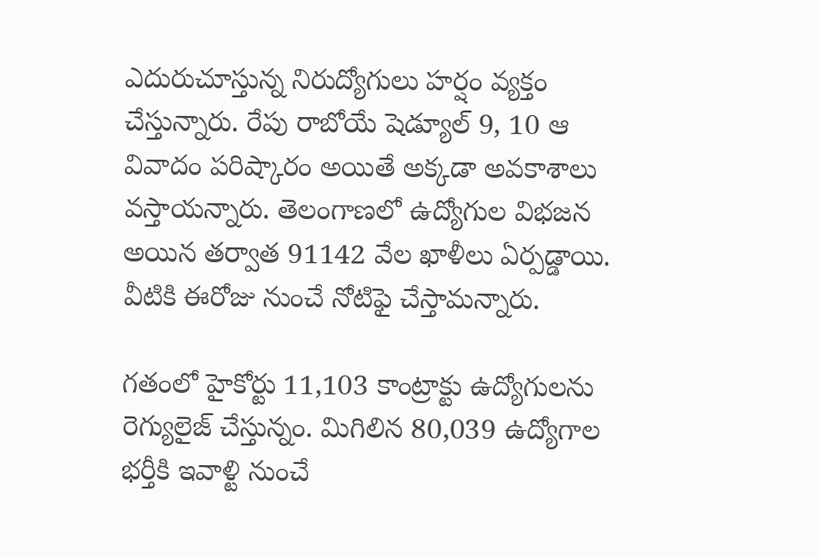ఎదురుచూస్తున్న నిరుద్యోగులు హ‌ర్షం వ్య‌క్తం చేస్తున్నారు. రేపు రాబోయే షెడ్యూల్ 9, 10 ఆ వివాదం పరిష్కారం అయితే అక్కడా అవకాశాలు వస్తాయన్నారు. తెలంగాణలో ఉద్యోగుల విభజన అయిన తర్వాత 91142 వేల ఖాళీలు ఏర్పడ్డాయి. వీటికి ఈరోజు నుంచే నోటిఫై చేస్తామన్నారు.

గతంలో హైకోర్టు 11,103 కాంట్రాక్టు ఉద్యోగులను రెగ్యులైజ్ చేస్తున్నం. మిగిలిన 80,039 ఉద్యోగాల భర్తీకి ఇవాళ్టి నుంచే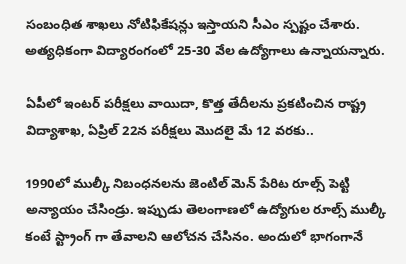సంబంధిత శాఖలు నోటిఫికేషన్లు ఇస్తాయని సీఎం స్పష్టం చేశారు. అత్యధికంగా విద్యారంగంలో 25-30 వేల ఉద్యోగాలు ఉన్నాయన్నారు.

ఏపీలో ఇంటర్ పరీక్షలు వాయిదా, కొత్త తేదీలను ప్రకటించిన రాష్ట్ర విద్యాశాఖ, ఏప్రిల్‌ 22న పరీక్షలు మొదలై మే 12 వరకు..

1990లో ముల్కీ నిబంధనలను జెంటిల్ మెన్ పేరిట రూల్స్ పెట్టి అన్యాయం చేసిండ్రు. ఇప్పుడు తెలంగాణలో ఉద్యోగుల రూల్స్ ముల్కీ కంటే స్ట్రాంగ్ గా తేవాలని ఆలోచన చేసినం. అందులో భాగంగానే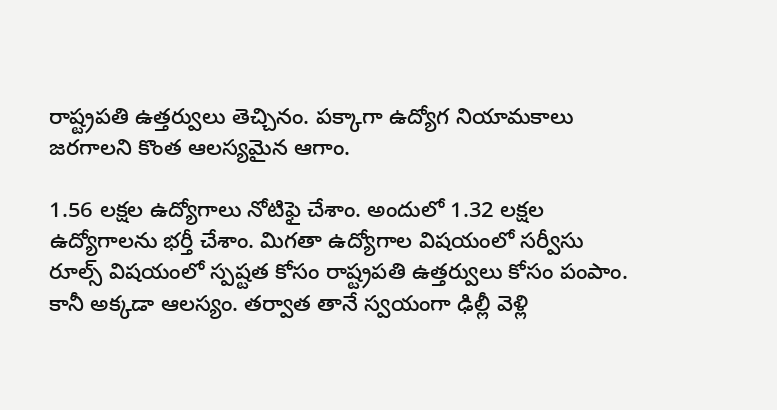రాష్ట్రపతి ఉత్తర్వులు తెచ్చినం. పక్కాగా ఉద్యోగ నియామకాలు జరగాలని కొంత ఆలస్యమైన ఆగాం.

1.56 లక్షల ఉద్యోగాలు నోటిఫై చేశాం. అందులో 1.32 లక్షల ఉద్యోగాలను భర్తీ చేశాం. మిగతా ఉద్యోగాల విషయంలో సర్వీసు రూల్స్ విషయంలో స్పష్టత కోసం రాష్ట్రపతి ఉత్తర్వులు కోసం పంపాం. కానీ అక్కడా ఆలస్యం. తర్వాత తానే స్వయంగా ఢిల్లీ వెళ్లి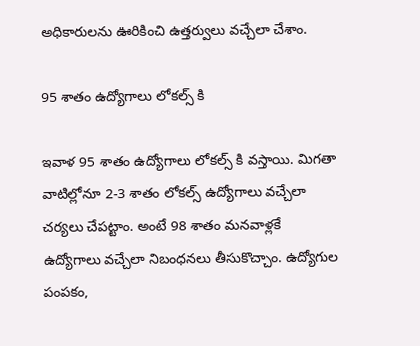అధికారులను ఊరికించి ఉత్తర్వులు వచ్చేలా చేశాం.

95 శాతం ఉద్యోగాలు లోకల్స్ కి

ఇవాళ 95 శాతం ఉద్యోగాలు లోకల్స్ కి వస్తాయి. మిగతా వాటిల్లోనూ 2-3 శాతం లోకల్స్ ఉద్యోగాలు వచ్చేలా చర్యలు చేపట్టాం. అంటే 98 శాతం మనవాళ్లకే ఉద్యోగాలు వచ్చేలా నిబంధనలు తీసుకొచ్చాం. ఉద్యోగుల పంపకం,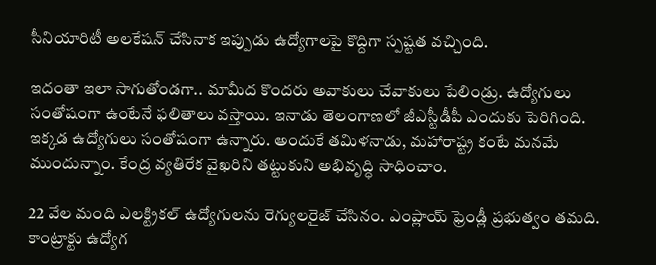సీనియారిటీ అలకేషన్ చేసినాక ఇప్పుడు ఉద్యోగాలపై కొద్దిగా స్పష్టత వచ్చింది.

ఇదంతా ఇలా సాగుతోండగా.. మామీద కొందరు అవాకులు చేవాకులు పేలిండ్రు. ఉద్యోగులు సంతోషంగా ఉంటేనే ఫలితాలు వస్తాయి. ఇనాడు తెలంగాణలో జీఎస్టీడీపీ ఎందుకు పెరిగింది. ఇక్కడ ఉద్యోగులు సంతోషంగా ఉన్నారు. అందుకే తమిళనాడు, మహారాష్ట్ర కంటే మనమే ముందున్నాం. కేంద్ర వ్యతిరేక వైఖరిని తట్టుకుని అభివృద్ధి సాధించాం.

22 వేల మంది ఎలక్ట్రికల్ ఉద్యోగులను రెగ్యులరైజ్ చేసినం. ఎంప్లాయ్ ఫ్రెండ్లీ ప్రభుత్వం తమది. కాంట్రాక్టు ఉద్యోగ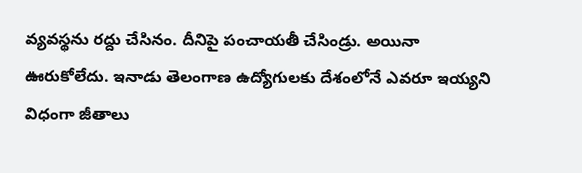వ్యవస్థను రద్దు చేసినం. దీనిపై పంచాయతీ చేసిండ్రు. అయినా ఊరుకోలేదు. ఇనాడు తెలంగాణ ఉద్యోగులకు దేశంలోనే ఎవరూ ఇయ్యని విధంగా జీతాలు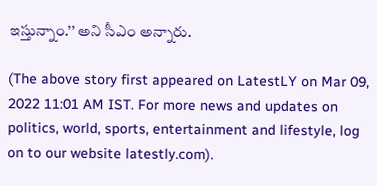ఇస్తున్నాం.’’ అని సీఎం అన్నారు.

(The above story first appeared on LatestLY on Mar 09, 2022 11:01 AM IST. For more news and updates on politics, world, sports, entertainment and lifestyle, log on to our website latestly.com).